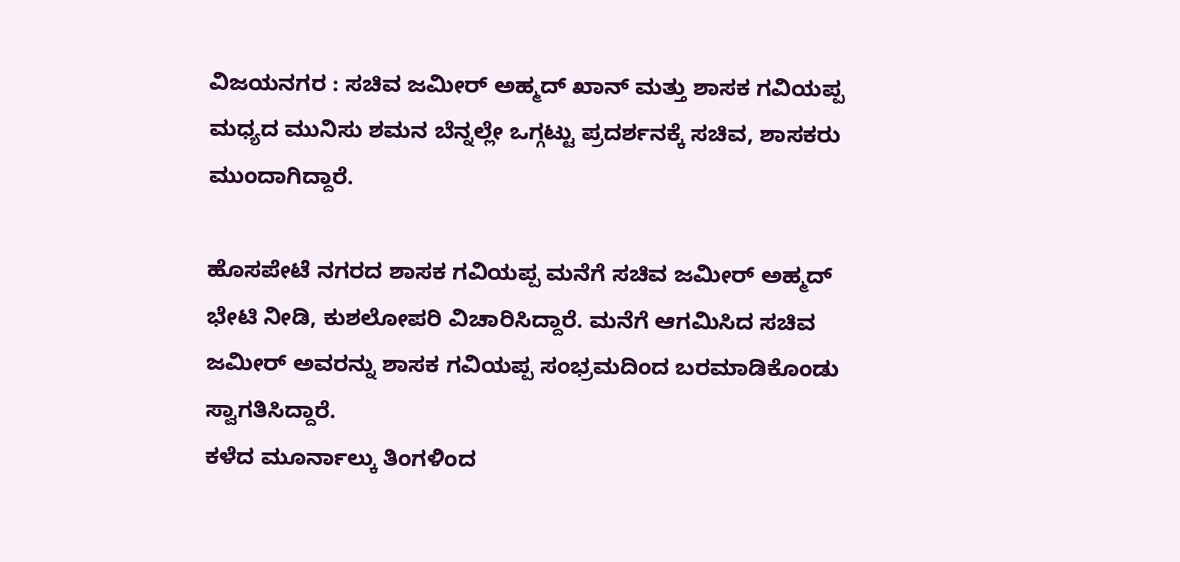ವಿಜಯನಗರ : ಸಚಿವ ಜಮೀರ್ ಅಹ್ಮದ್ ಖಾನ್ ಮತ್ತು ಶಾಸಕ ಗವಿಯಪ್ಪ ಮಧ್ಯದ ಮುನಿಸು ಶಮನ ಬೆನ್ನಲ್ಲೇ ಒಗ್ಗಟ್ಟು ಪ್ರದರ್ಶನಕ್ಕೆ ಸಚಿವ, ಶಾಸಕರು ಮುಂದಾಗಿದ್ದಾರೆ.

ಹೊಸಪೇಟೆ ನಗರದ ಶಾಸಕ ಗವಿಯಪ್ಪ ಮನೆಗೆ ಸಚಿವ ಜಮೀರ್ ಅಹ್ಮದ್ ಭೇಟಿ ನೀಡಿ, ಕುಶಲೋಪರಿ ವಿಚಾರಿಸಿದ್ದಾರೆ. ಮನೆಗೆ ಆಗಮಿಸಿದ ಸಚಿವ ಜಮೀರ್ ಅವರನ್ನು ಶಾಸಕ ಗವಿಯಪ್ಪ ಸಂಭ್ರಮದಿಂದ ಬರಮಾಡಿಕೊಂಡು ಸ್ವಾಗತಿಸಿದ್ದಾರೆ.
ಕಳೆದ ಮೂರ್ನಾಲ್ಕು ತಿಂಗಳಿಂದ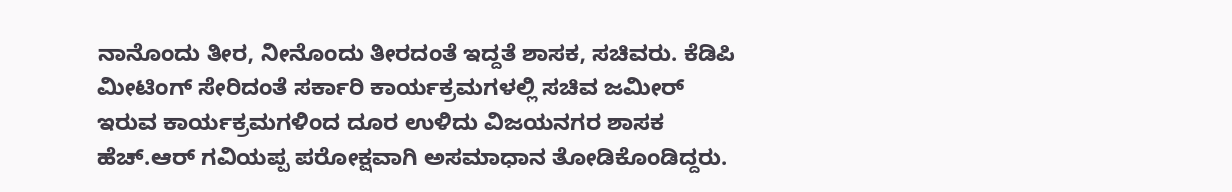ನಾನೊಂದು ತೀರ, ನೀನೊಂದು ತೀರದಂತೆ ಇದ್ದತೆ ಶಾಸಕ, ಸಚಿವರು. ಕೆಡಿಪಿ ಮೀಟಿಂಗ್ ಸೇರಿದಂತೆ ಸರ್ಕಾರಿ ಕಾರ್ಯಕ್ರಮಗಳಲ್ಲಿ ಸಚಿವ ಜಮೀರ್ ಇರುವ ಕಾರ್ಯಕ್ರಮಗಳಿಂದ ದೂರ ಉಳಿದು ವಿಜಯನಗರ ಶಾಸಕ ಹೆಚ್.ಆರ್ ಗವಿಯಪ್ಪ ಪರೋಕ್ಷವಾಗಿ ಅಸಮಾಧಾನ ತೋಡಿಕೊಂಡಿದ್ದರು.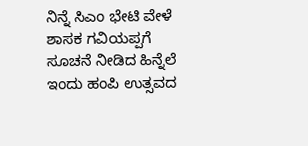ನಿನ್ನೆ ಸಿಎಂ ಭೇಟಿ ವೇಳೆ ಶಾಸಕ ಗವಿಯಪ್ಪಗೆ ಸೂಚನೆ ನೀಡಿದ ಹಿನ್ನೆಲೆ ಇಂದು ಹಂಪಿ ಉತ್ಸವದ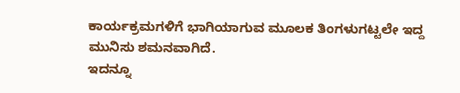ಕಾರ್ಯಕ್ರಮಗಳಿಗೆ ಭಾಗಿಯಾಗುವ ಮೂಲಕ ತಿಂಗಳುಗಟ್ಟಲೇ ಇದ್ದ ಮುನಿಸು ಶಮನವಾಗಿದೆ.
ಇದನ್ನೂ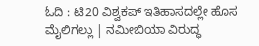ಓದಿ : ಟಿ20 ವಿಶ್ವಕಪ್ ಇತಿಹಾಸದಲ್ಲೇ ಹೊಸ ಮೈಲಿಗಲ್ಲು | ನಮೀಬಿಯಾ ವಿರುದ್ಧ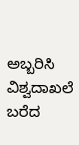ಅಬ್ಬರಿಸಿ ವಿಶ್ವದಾಖಲೆ ಬರೆದ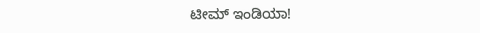ಟೀಮ್ ಇಂಡಿಯಾ!